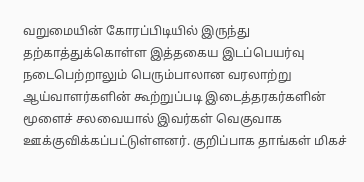வறுமையின் கோரப்பிடியில் இருந்து தற்காத்துக்கொள்ள இத்தகைய இடப்பெயர்வு நடைபெற்றாலும் பெரும்பாலான வரலாற்று ஆய்வாளர்களின் கூற்றுப்படி இடைத்தரகர்களின் மூளைச் சலவையால் இவர்கள் வெகுவாக ஊக்குவிக்கப்பட்டுள்ளனர். குறிப்பாக தாங்கள் மிகச்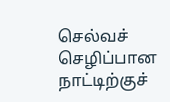செல்வச் செழிப்பான நாட்டிற்குச்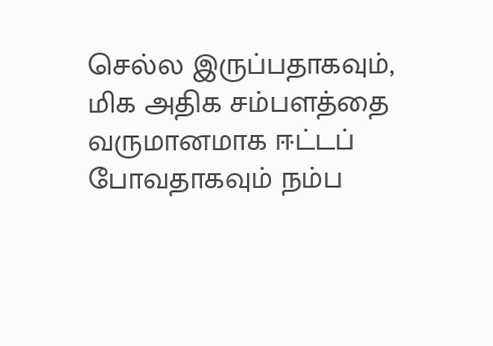செல்ல இருப்பதாகவும், மிக அதிக சம்பளத்தை வருமானமாக ஈட்டப் போவதாகவும் நம்ப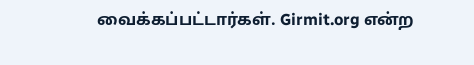வைக்கப்பட்டார்கள். Girmit.org என்ற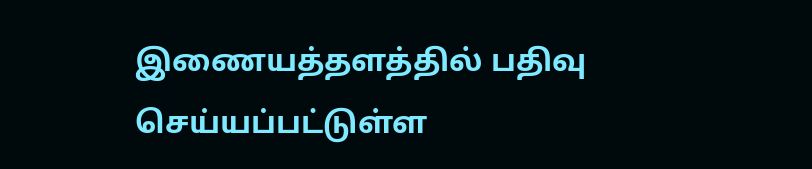இணையத்தளத்தில் பதிவு செய்யப்பட்டுள்ள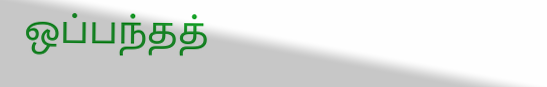ஒப்பந்தத்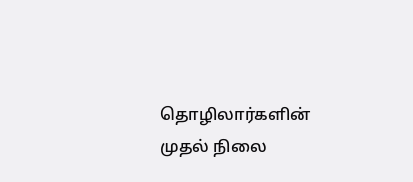தொழிலார்களின் முதல் நிலை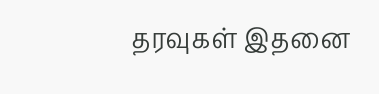தரவுகள் இதனை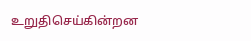உறுதிசெய்கின்றன